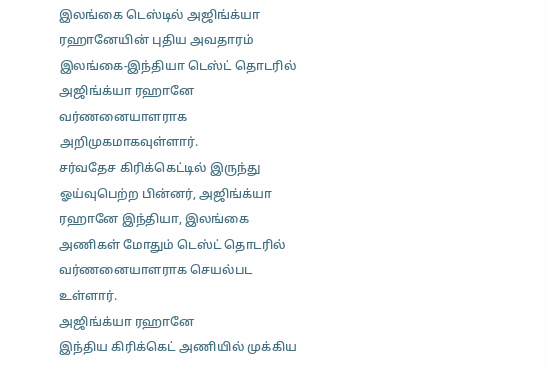இலங்கை டெஸ்டில் அஜிங்க்யா ரஹானேயின் புதிய அவதாரம்
இலங்கை-இந்தியா டெஸ்ட் தொடரில் அஜிங்க்யா ரஹானே வர்ணனையாளராக அறிமுகமாகவுள்ளார்.
சர்வதேச கிரிக்கெட்டில் இருந்து ஓய்வுபெற்ற பின்னர், அஜிங்க்யா ரஹானே இந்தியா, இலங்கை அணிகள் மோதும் டெஸ்ட் தொடரில் வர்ணனையாளராக செயல்பட உள்ளார்.
அஜிங்க்யா ரஹானே
இந்திய கிரிக்கெட் அணியில் முக்கிய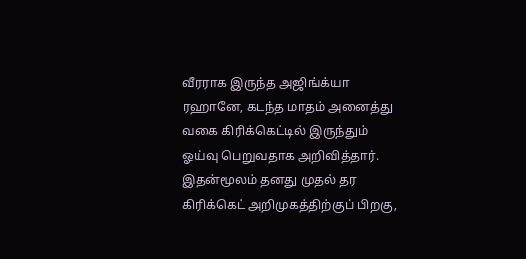வீரராக இருந்த அஜிங்க்யா ரஹானே, கடந்த மாதம் அனைத்து வகை கிரிக்கெட்டில் இருந்தும் ஓய்வு பெறுவதாக அறிவித்தார்.
இதன்மூலம் தனது முதல் தர கிரிக்கெட் அறிமுகத்திற்குப் பிறகு,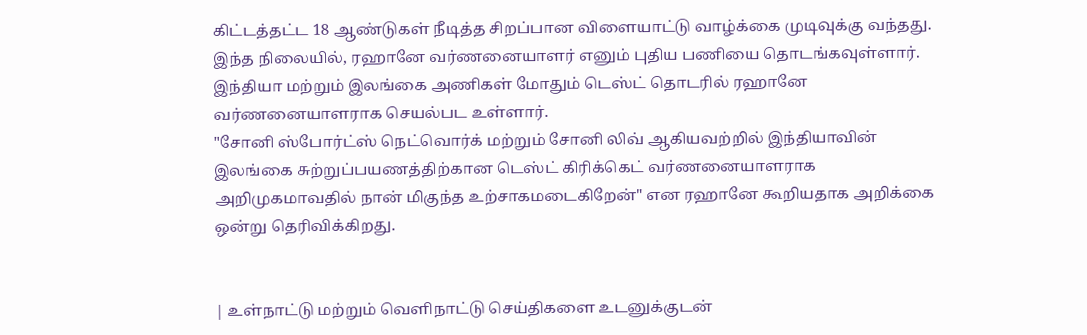கிட்டத்தட்ட 18 ஆண்டுகள் நீடித்த சிறப்பான விளையாட்டு வாழ்க்கை முடிவுக்கு வந்தது.
இந்த நிலையில், ரஹானே வர்ணனையாளர் எனும் புதிய பணியை தொடங்கவுள்ளார். இந்தியா மற்றும் இலங்கை அணிகள் மோதும் டெஸ்ட் தொடரில் ரஹானே வர்ணனையாளராக செயல்பட உள்ளார்.
"சோனி ஸ்போர்ட்ஸ் நெட்வொர்க் மற்றும் சோனி லிவ் ஆகியவற்றில் இந்தியாவின் இலங்கை சுற்றுப்பயணத்திற்கான டெஸ்ட் கிரிக்கெட் வர்ணனையாளராக அறிமுகமாவதில் நான் மிகுந்த உற்சாகமடைகிறேன்" என ரஹானே கூறியதாக அறிக்கை ஒன்று தெரிவிக்கிறது.


| உள்நாட்டு மற்றும் வெளிநாட்டு செய்திகளை உடனுக்குடன்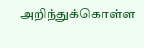அறிந்துக்கொள்ள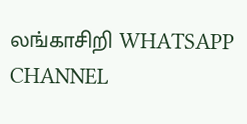லங்காசிறி WHATSAPP CHANNEL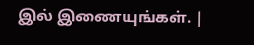இல் இணையுங்கள். |